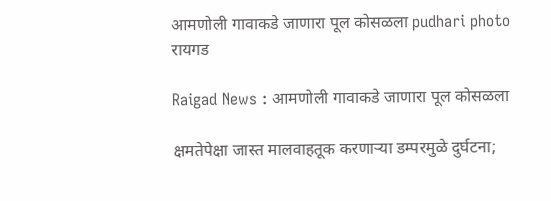आमणोली गावाकडे जाणारा पूल कोसळला pudhari photo
रायगड

Raigad News : आमणोली गावाकडे जाणारा पूल कोसळला

क्षमतेपेक्षा जास्त मालवाहतूक करणाऱ्या डम्परमुळे दुर्घटना;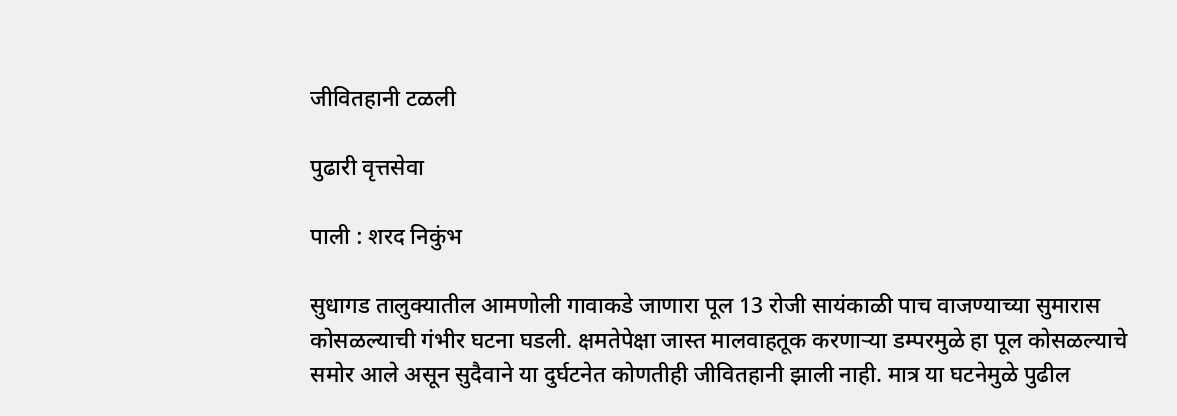जीवितहानी टळली

पुढारी वृत्तसेवा

पाली : शरद निकुंभ

सुधागड तालुक्यातील आमणोली गावाकडे जाणारा पूल 13 रोजी सायंकाळी पाच वाजण्याच्या सुमारास कोसळल्याची गंभीर घटना घडली. क्षमतेपेक्षा जास्त मालवाहतूक करणाऱ्या डम्परमुळे हा पूल कोसळल्याचे समोर आले असून सुदैवाने या दुर्घटनेत कोणतीही जीवितहानी झाली नाही. मात्र या घटनेमुळे पुढील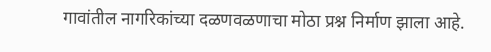गावांतील नागरिकांच्या दळणवळणाचा मोठा प्रश्न निर्माण झाला आहे.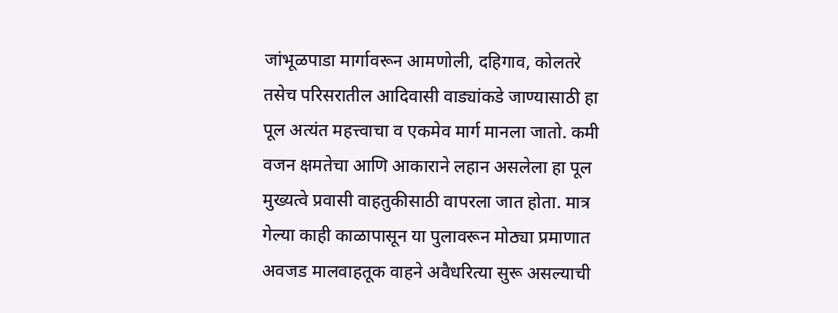जांभूळपाडा मार्गावरून आमणोली, दहिगाव, कोलतरे तसेच परिसरातील आदिवासी वाड्यांकडे जाण्यासाठी हा पूल अत्यंत महत्त्वाचा व एकमेव मार्ग मानला जातो. कमी वजन क्षमतेचा आणि आकाराने लहान असलेला हा पूल मुख्यत्वे प्रवासी वाहतुकीसाठी वापरला जात होता. मात्र गेल्या काही काळापासून या पुलावरून मोठ्या प्रमाणात अवजड मालवाहतूक वाहने अवैधरित्या सुरू असल्याची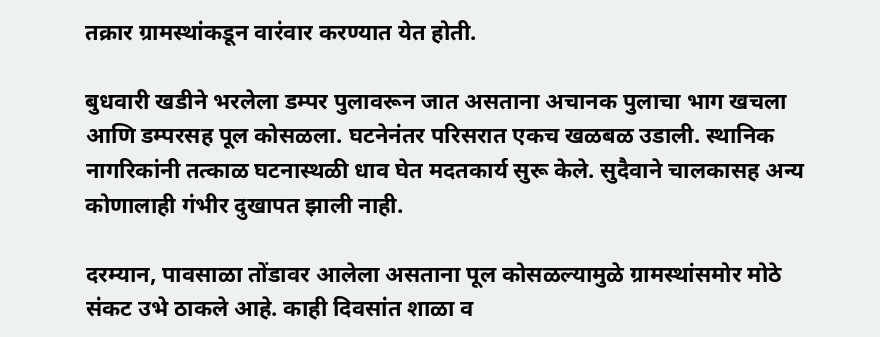तक्रार ग्रामस्थांकडून वारंवार करण्यात येत होती.

बुधवारी खडीने भरलेला डम्पर पुलावरून जात असताना अचानक पुलाचा भाग खचला आणि डम्परसह पूल कोसळला. घटनेनंतर परिसरात एकच खळबळ उडाली. स्थानिक नागरिकांनी तत्काळ घटनास्थळी धाव घेत मदतकार्य सुरू केले. सुदैवाने चालकासह अन्य कोणालाही गंभीर दुखापत झाली नाही.

दरम्यान, पावसाळा तोंडावर आलेला असताना पूल कोसळल्यामुळे ग्रामस्थांसमोर मोठे संकट उभे ठाकले आहे. काही दिवसांत शाळा व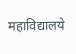महाविद्यालये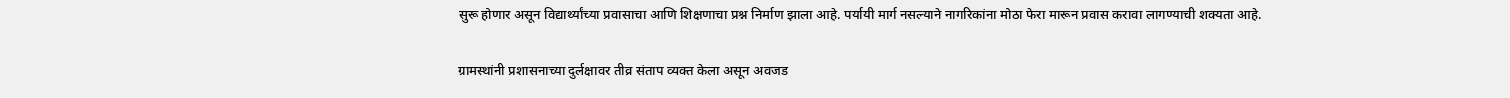सुरू होणार असून विद्यार्थ्यांच्या प्रवासाचा आणि शिक्षणाचा प्रश्न निर्माण झाला आहे. पर्यायी मार्ग नसल्याने नागरिकांना मोठा फेरा मारून प्रवास करावा लागण्याची शक्यता आहे.

ग्रामस्थांनी प्रशासनाच्या दुर्लक्षावर तीव्र संताप व्यक्त केला असून अवजड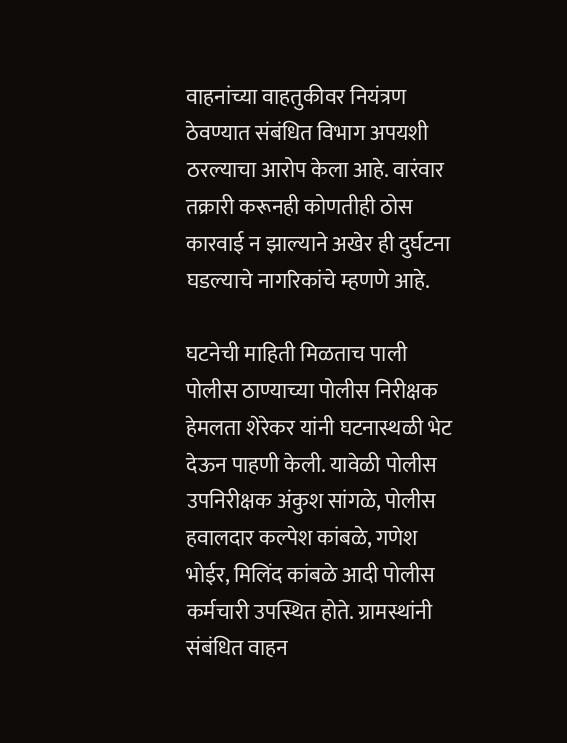वाहनांच्या वाहतुकीवर नियंत्रण ठेवण्यात संबंधित विभाग अपयशी ठरल्याचा आरोप केला आहे. वारंवार तक्रारी करूनही कोणतीही ठोस कारवाई न झाल्याने अखेर ही दुर्घटना घडल्याचे नागरिकांचे म्हणणे आहे.

घटनेची माहिती मिळताच पाली पोलीस ठाण्याच्या पोलीस निरीक्षक हेमलता शेरेकर यांनी घटनास्थळी भेट देऊन पाहणी केली. यावेळी पोलीस उपनिरीक्षक अंकुश सांगळे, पोलीस हवालदार कल्पेश कांबळे, गणेश भोईर, मिलिंद कांबळे आदी पोलीस कर्मचारी उपस्थित होते. ग्रामस्थांनी संबंधित वाहन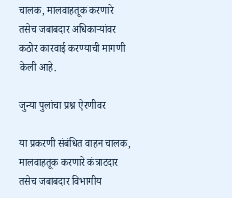चालक, मालवाहतूक करणारे तसेच जबाबदार अधिकाऱ्यांवर कठोर कारवाई करण्याची मागणी केली आहे.

जुन्या पुलांचा प्रश्न ऐरणीवर

या प्रकरणी संबंधित वाहन चालक, मालवाहतूक करणारे कंत्राटदार तसेच जबाबदार विभागीय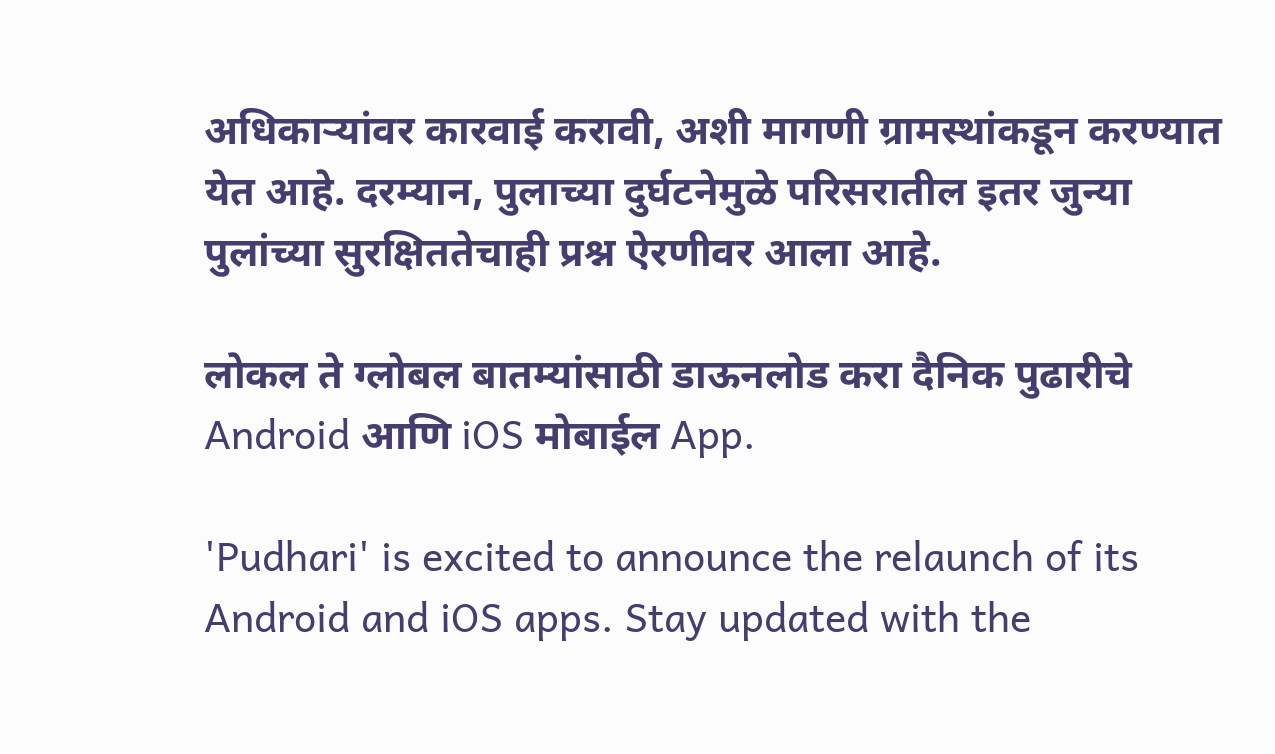अधिकाऱ्यांवर कारवाई करावी, अशी मागणी ग्रामस्थांकडून करण्यात येत आहे. दरम्यान, पुलाच्या दुर्घटनेमुळे परिसरातील इतर जुन्या पुलांच्या सुरक्षिततेचाही प्रश्न ऐरणीवर आला आहे.

लोकल ते ग्लोबल बातम्यांसाठी डाऊनलोड करा दैनिक पुढारीचे Android आणि iOS मोबाईल App.

'Pudhari' is excited to announce the relaunch of its Android and iOS apps. Stay updated with the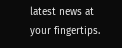latest news at your fingertips.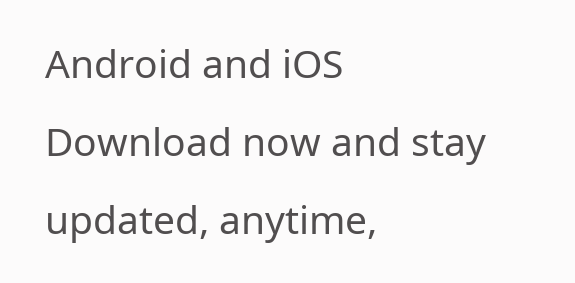Android and iOS Download now and stay updated, anytime,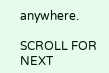anywhere.

SCROLL FOR NEXT